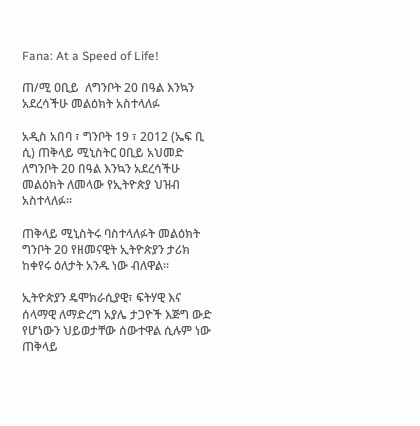Fana: At a Speed of Life!

ጠ/ሚ ዐቢይ  ለግንቦት 20 በዓል እንኳን አደረሳችሁ መልዕክት አስተላለፉ

አዲስ አበባ ፣ ግንቦት 19 ፣ 2012 (ኤፍ ቢ ሲ) ጠቅላይ ሚኒስትር ዐቢይ አህመድ ለግንቦት 20 በዓል እንኳን አደረሳችሁ መልዕክት ለመላው የኢትዮጵያ ህዝብ አስተላለፉ።

ጠቅላይ ሚኒስትሩ ባስተላለፉት መልዕክት ግንቦት 20 የዘመናዊት ኢትዮጵያን ታሪክ ከቀየሩ ዕለታት አንዱ ነው ብለዋል።

ኢትዮጵያን ዴሞክራሲያዊ፣ ፍትሃዊ እና ሰላማዊ ለማድረግ አያሌ ታጋዮች እጅግ ውድ የሆነውን ህይወታቸው ሰውተዋል ሲሉም ነው ጠቅላይ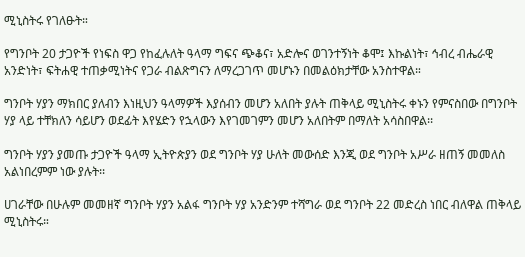ሚኒስትሩ የገለፁት።

የግንቦት 20 ታጋዮች የነፍስ ዋጋ የከፈሉለት ዓላማ ግፍና ጭቆና፣ አድሎና ወገንተኝነት ቆሞ፤ እኩልነት፣ ኅብረ ብሔራዊ አንድነት፣ ፍትሐዊ ተጠቃሚነትና የጋራ ብልጽግናን ለማረጋገጥ መሆኑን በመልዕክታቸው አንስተዋል።

ግንቦት ሃያን ማክበር ያለብን እነዚህን ዓላማዎች እያሰብን መሆን አለበት ያሉት ጠቅላይ ሚኒስትሩ ቀኑን የምናስበው በግንቦት ሃያ ላይ ተቸክለን ሳይሆን ወደፊት እየሄድን የኋላውን እየገመገምን መሆን አለበትም በማለት አሳስበዋል፡፡

ግንቦት ሃያን ያመጡ ታጋዮች ዓላማ ኢትዮጵያን ወደ ግንቦት ሃያ ሁለት መውሰድ እንጂ ወደ ግንቦት አሥራ ዘጠኝ መመለስ አልነበረምም ነው ያሉት፡፡

ሀገራቸው በሁሉም መመዘኛ ግንቦት ሃያን አልፋ ግንቦት ሃያ አንድንም ተሻግራ ወደ ግንቦት 22 መድረስ ነበር ብለዋል ጠቅላይ ሚኒስትሩ።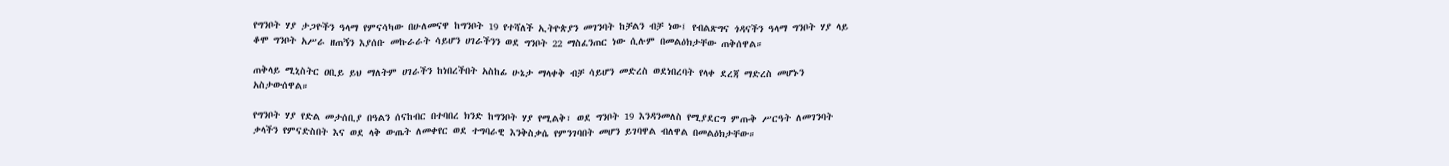የግንቦት ሃያ ታጋዮችን ዓላማ የምናሳካው በሁለመናዋ ከግንቦት 19 የተሻለች ኢትዮጵያን መገንባት ከቻልን ብቻ ነው፤ የብልጽግና ጎዳናችን ዓላማ ግንቦት ሃያ ላይ ቆሞ ግንቦት አሥራ ዘጠኝን እያሰቡ መኩራራት ሳይሆን ሀገራችንን ወደ ግንቦት 22 ማስፈንጠር ነው ሲሉም በመልዕክታቸው ጠቅሰዋል።

ጠቅላይ ሚኒስትር ዐቢይ ይህ ማለትም ሀገራችን ከነበረችበት አስከፊ ሁኔታ ማላቀቅ ብቻ ሳይሆን መድረስ ወደነበረባት የላቀ ደረጃ ማድረስ መሆኑን አስታውሰዋል።

የግንቦት ሃያ የድል መታሰቢያ በዓልን ሰናከብር በተባበረ ክንድ ከግንቦት ሃያ የሚልቅ፣ ወደ ግንቦት 19 እንዳንመለስ የሚያደርግ ምጡቅ ሥርዓት ለመገንባት ቃላችን የምናድስበት እና ወደ ላቅ ውጤት ለመቀየር ወደ ተግባራዊ እንቅስቃሴ የምንገባበት መሆን ይገባዋል ብለዋል በመልዕክታቸው።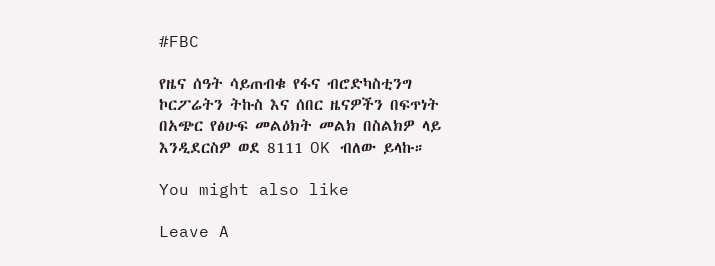#FBC

የዜና ሰዓት ሳይጠብቁ የፋና ብሮድካስቲንግ ኮርፖሬትን ትኩስ እና ሰበር ዜናዎችን በፍጥነት በአጭር የፅሁፍ መልዕክት መልክ በስልክዎ ላይ እንዲደርስዎ ወደ 8111 OK ብለው ይላኩ።

You might also like

Leave A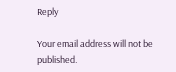Reply

Your email address will not be published.